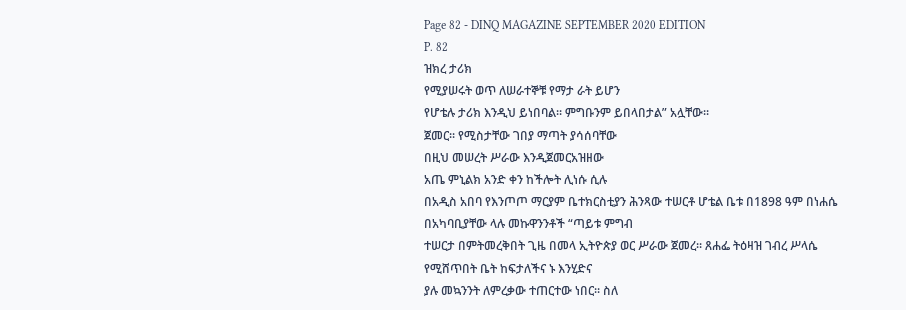Page 82 - DINQ MAGAZINE SEPTEMBER 2020 EDITION
P. 82
ዝክረ ታሪክ
የሚያሠሩት ወጥ ለሠራተኞቹ የማታ ራት ይሆን
የሆቴሉ ታሪክ እንዲህ ይነበባል፡፡ ምግቡንም ይበላበታል” አሏቸው፡፡
ጀመር፡፡ የሚስታቸው ገበያ ማጣት ያሳሰባቸው
በዚህ መሠረት ሥራው እንዲጀመርአዝዘው
አጤ ምኒልክ አንድ ቀን ከችሎት ሊነሱ ሲሉ
በአዲስ አበባ የእንጦጦ ማርያም ቤተክርስቲያን ሕንጻው ተሠርቶ ሆቴል ቤቱ በ1898 ዓም በነሐሴ
በአካባቢያቸው ላሉ መኩዋንንቶች “ጣይቱ ምግብ
ተሠርታ በምትመረቅበት ጊዜ በመላ ኢትዮጵያ ወር ሥራው ጀመረ፡፡ ጸሐፌ ትዕዛዝ ገብረ ሥላሴ
የሚሸጥበት ቤት ከፍታለችና ኑ እንሂድና
ያሉ መኳንንት ለምረቃው ተጠርተው ነበር፡፡ ስለ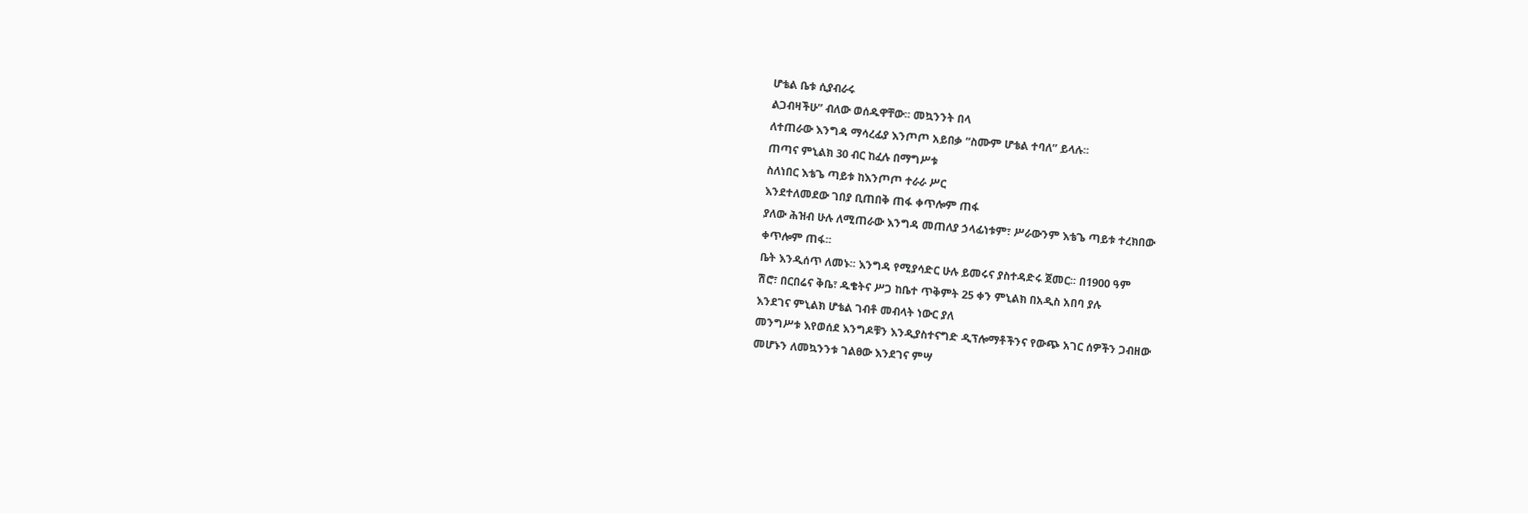ሆቴል ቤቱ ሲያብራሩ
ልጋብዛችሁ” ብለው ወሰዱዋቸው፡፡ መኳንንት በላ
ለተጠራው እንግዳ ማሳረፊያ እንጦጦ አይበቃ “ስሙም ሆቴል ተባለ” ይላሉ፡፡
ጠጣና ምኒልክ 30 ብር ከፈሉ በማግሥቱ
ስለነበር እቴጌ ጣይቱ ከእንጦጦ ተራራ ሥር
እንደተለመደው ገበያ ቢጠበቅ ጠፋ ቀጥሎም ጠፋ
ያለው ሕዝብ ሁሉ ለሚጠራው እንግዳ መጠለያ ኃላፊነቱም፣ ሥራውንም እቴጌ ጣይቱ ተረክበው
ቀጥሎም ጠፋ፡፡
ቤት እንዲሰጥ ለመኑ፡፡ እንግዳ የሚያሳድር ሁሉ ይመሩና ያስተዳድሩ ጀመር፡፡ በ1900 ዓም
ሽሮ፣ በርበሬና ቅቤ፣ ዱቄትና ሥጋ ከቤተ ጥቅምት 25 ቀን ምኒልክ በአዲስ አበባ ያሉ
እንደገና ምኒልክ ሆቴል ገብቶ መብላት ነውር ያለ
መንግሥቱ እየወሰደ እንግዶቹን እንዲያስተናግድ ዲፕሎማቶችንና የውጭ አገር ሰዎችን ጋብዘው
መሆኑን ለመኳንንቱ ገልፀው እንደገና ምሣ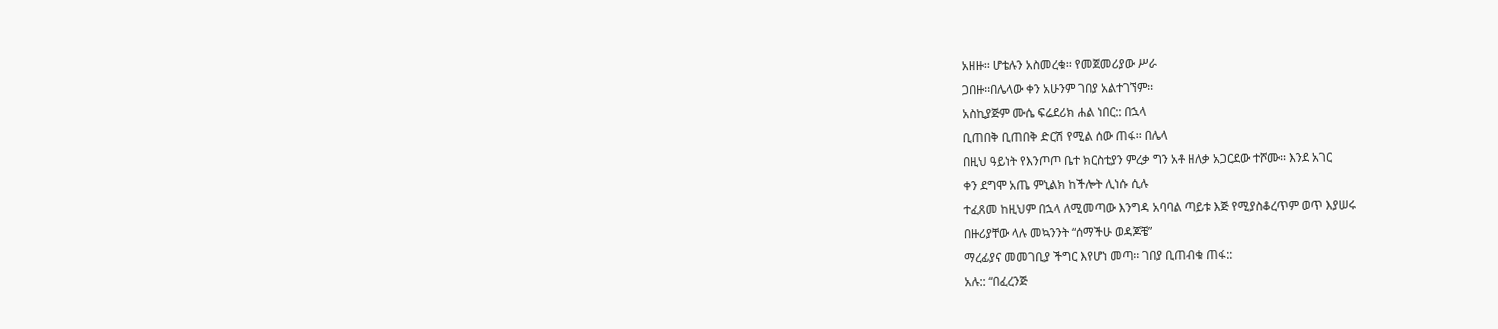አዘዙ፡፡ ሆቴሉን አስመረቁ፡፡ የመጀመሪያው ሥራ
ጋበዙ፡፡በሌላው ቀን አሁንም ገበያ አልተገኘም፡፡
አስኪያጅም ሙሴ ፍሬደሪክ ሐል ነበር:: በኋላ
ቢጠበቅ ቢጠበቅ ድርሽ የሚል ሰው ጠፋ፡፡ በሌላ
በዚህ ዓይነት የእንጦጦ ቤተ ክርስቲያን ምረቃ ግን አቶ ዘለቃ አጋርደው ተሾሙ፡፡ እንደ አገር
ቀን ደግሞ አጤ ምኒልክ ከችሎት ሊነሱ ሲሉ
ተፈጸመ ከዚህም በኋላ ለሚመጣው እንግዳ አባባል ጣይቱ እጅ የሚያስቆረጥም ወጥ እያሠሩ
በዙሪያቸው ላሉ መኳንንት “ሰማችሁ ወዳጆቼ”
ማረፊያና መመገቢያ ችግር እየሆነ መጣ፡፡ ገበያ ቢጠብቁ ጠፋ::
አሉ:: “በፈረንጅ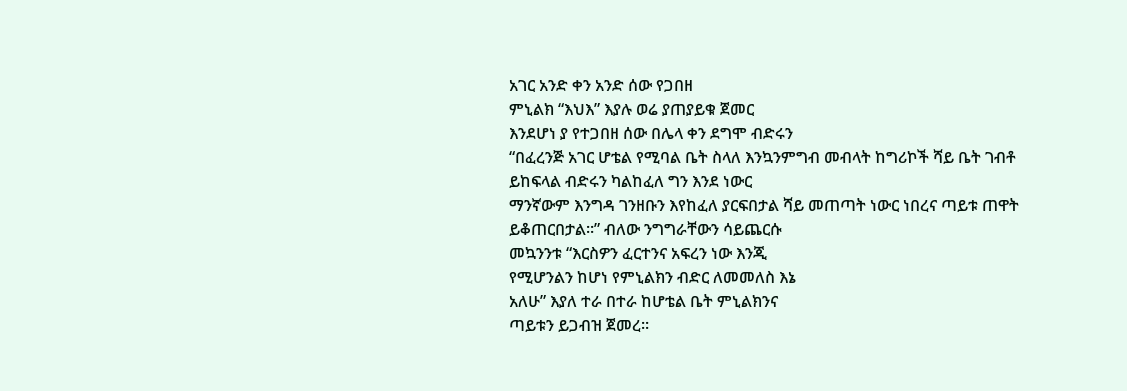አገር አንድ ቀን አንድ ሰው የጋበዘ
ምኒልክ “እህእ” እያሉ ወሬ ያጠያይቁ ጀመር
እንደሆነ ያ የተጋበዘ ሰው በሌላ ቀን ደግሞ ብድሩን
“በፈረንጅ አገር ሆቴል የሚባል ቤት ስላለ እንኳንምግብ መብላት ከግሪኮች ሻይ ቤት ገብቶ
ይከፍላል ብድሩን ካልከፈለ ግን እንደ ነውር
ማንኛውም እንግዳ ገንዘቡን እየከፈለ ያርፍበታል ሻይ መጠጣት ነውር ነበረና ጣይቱ ጠዋት
ይቆጠርበታል፡፡” ብለው ንግግራቸውን ሳይጨርሱ
መኳንንቱ “እርስዎን ፈርተንና አፍረን ነው እንጂ
የሚሆንልን ከሆነ የምኒልክን ብድር ለመመለስ እኔ
አለሁ” እያለ ተራ በተራ ከሆቴል ቤት ምኒልክንና
ጣይቱን ይጋብዝ ጀመረ፡፡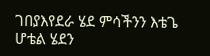ገበያእየደራ ሄደ ምሳችንን እቴጌ ሆቴል ሄደን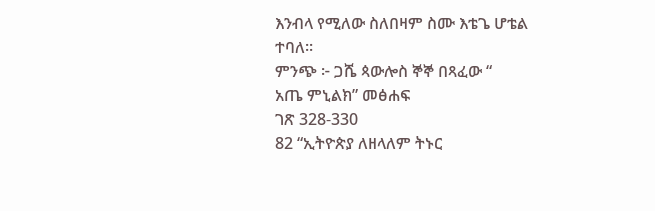እንብላ የሚለው ስለበዛም ስሙ እቴጌ ሆቴል
ተባለ፡፡
ምንጭ ፦ ጋሼ ጳውሎስ ኞኞ በጻፈው “
አጤ ምኒልክ” መፅሐፍ
ገጽ 328-330
82 “ኢትዮጵያ ለዘላለም ትኑር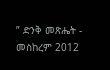” ድንቅ መጽሔት - መስከረም 2012